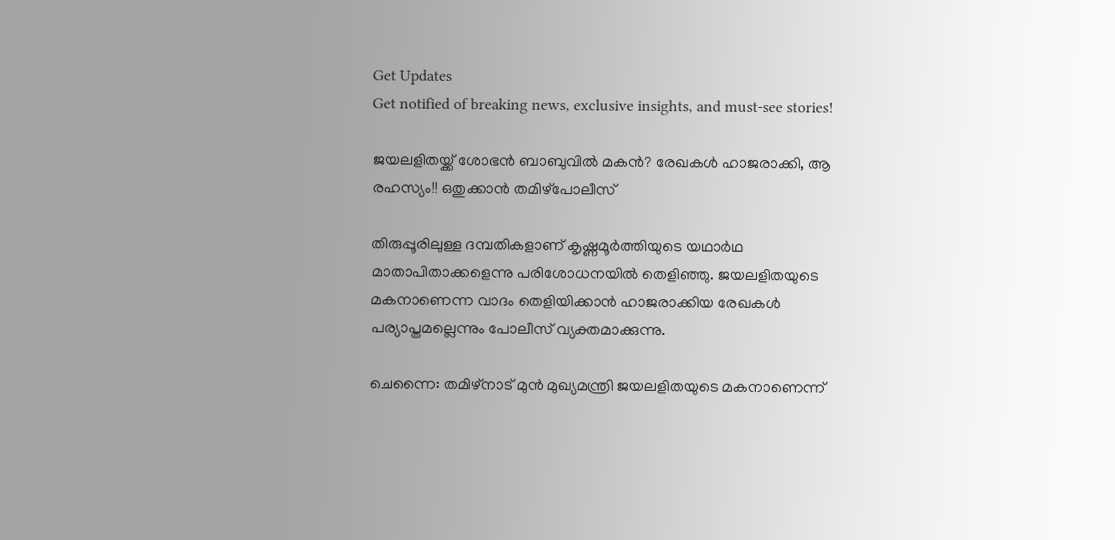Get Updates
Get notified of breaking news, exclusive insights, and must-see stories!

ജയലളിതയ്ക്ക് ശോഭന്‍ ബാബുവില്‍ മകന്‍? രേഖകള്‍ ഹാജരാക്കി, ആ രഹസ്യം!! ഒതുക്കാന്‍ തമിഴ്‌പോലീസ്

തിരുപ്പൂരിലുള്ള ദമ്പതികളാണ് കൃഷ്ണമൂര്‍ത്തിയുടെ യഥാര്‍ഥ മാതാപിതാക്കളെന്നു പരിശോധനയില്‍ തെളിഞ്ഞു. ജയലളിതയുടെ മകനാണെന്ന വാദം തെളിയിക്കാന്‍ ഹാജരാക്കിയ രേഖകള്‍ പര്യാപ്തമല്ലെന്നും പോലീസ് വ്യക്തമാക്കുന്നു.

ചെന്നൈ: തമിഴ്‌നാട് മുന്‍ മുഖ്യമന്ത്രി ജയലളിതയുടെ മകനാണെന്ന്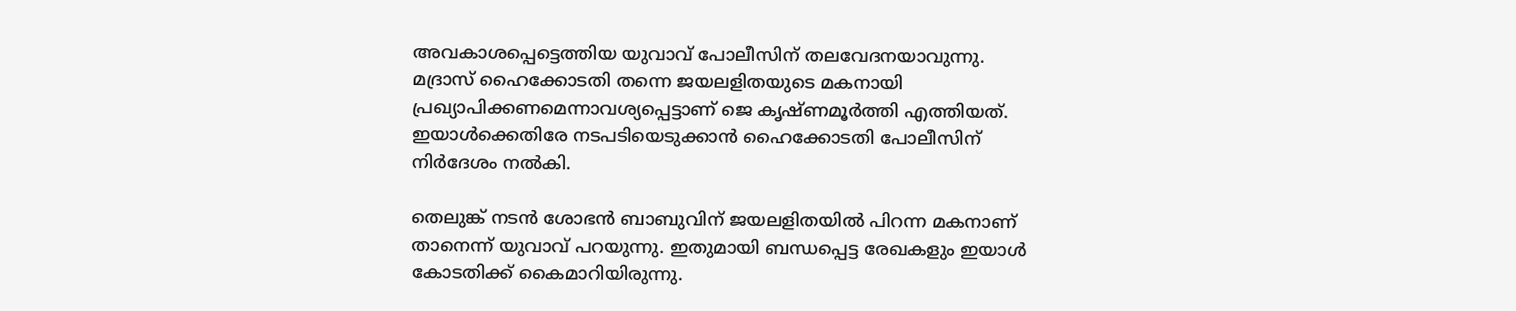അവകാശപ്പെട്ടെത്തിയ യുവാവ് പോലീസിന് തലവേദനയാവുന്നു. മദ്രാസ് ഹൈക്കോടതി തന്നെ ജയലളിതയുടെ മകനായി പ്രഖ്യാപിക്കണമെന്നാവശ്യപ്പെട്ടാണ് ജെ കൃഷ്ണമൂര്‍ത്തി എത്തിയത്. ഇയാള്‍ക്കെതിരേ നടപടിയെടുക്കാന്‍ ഹൈക്കോടതി പോലീസിന് നിര്‍ദേശം നല്‍കി.

തെലുങ്ക് നടന്‍ ശോഭന്‍ ബാബുവിന് ജയലളിതയില്‍ പിറന്ന മകനാണ് താനെന്ന് യുവാവ് പറയുന്നു. ഇതുമായി ബന്ധപ്പെട്ട രേഖകളും ഇയാള്‍ കോടതിക്ക് കൈമാറിയിരുന്നു.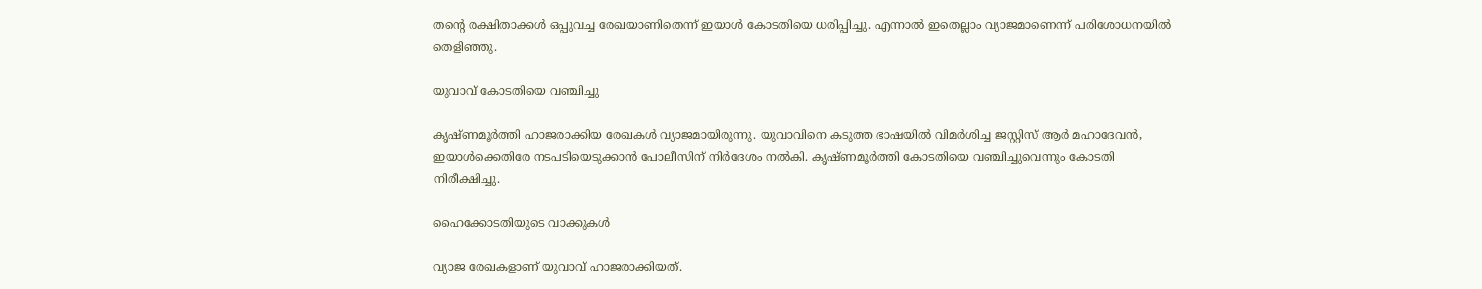തന്റെ രക്ഷിതാക്കള്‍ ഒപ്പുവച്ച രേഖയാണിതെന്ന് ഇയാള്‍ കോടതിയെ ധരിപ്പിച്ചു. എന്നാല്‍ ഇതെല്ലാം വ്യാജമാണെന്ന് പരിശോധനയില്‍ തെളിഞ്ഞു.

യുവാവ് കോടതിയെ വഞ്ചിച്ചു

കൃഷ്ണമൂര്‍ത്തി ഹാജരാക്കിയ രേഖകള്‍ വ്യാജമായിരുന്നു. യുവാവിനെ കടുത്ത ഭാഷയില്‍ വിമര്‍ശിച്ച ജസ്റ്റിസ് ആര്‍ മഹാദേവന്‍, ഇയാള്‍ക്കെതിരേ നടപടിയെടുക്കാന്‍ പോലീസിന് നിര്‍ദേശം നല്‍കി. കൃഷ്ണമൂര്‍ത്തി കോടതിയെ വഞ്ചിച്ചുവെന്നും കോടതി നിരീക്ഷിച്ചു.

ഹൈക്കോടതിയുടെ വാക്കുകള്‍

വ്യാജ രേഖകളാണ് യുവാവ് ഹാജരാക്കിയത്.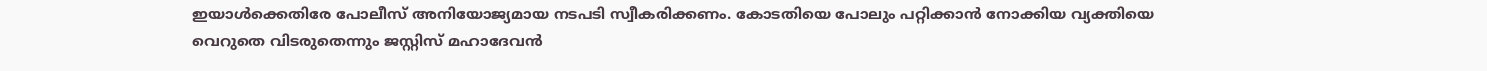ഇയാള്‍ക്കെതിരേ പോലീസ് അനിയോജ്യമായ നടപടി സ്വീകരിക്കണം. കോടതിയെ പോലും പറ്റിക്കാന്‍ നോക്കിയ വ്യക്തിയെ വെറുതെ വിടരുതെന്നും ജസ്റ്റിസ് മഹാദേവന്‍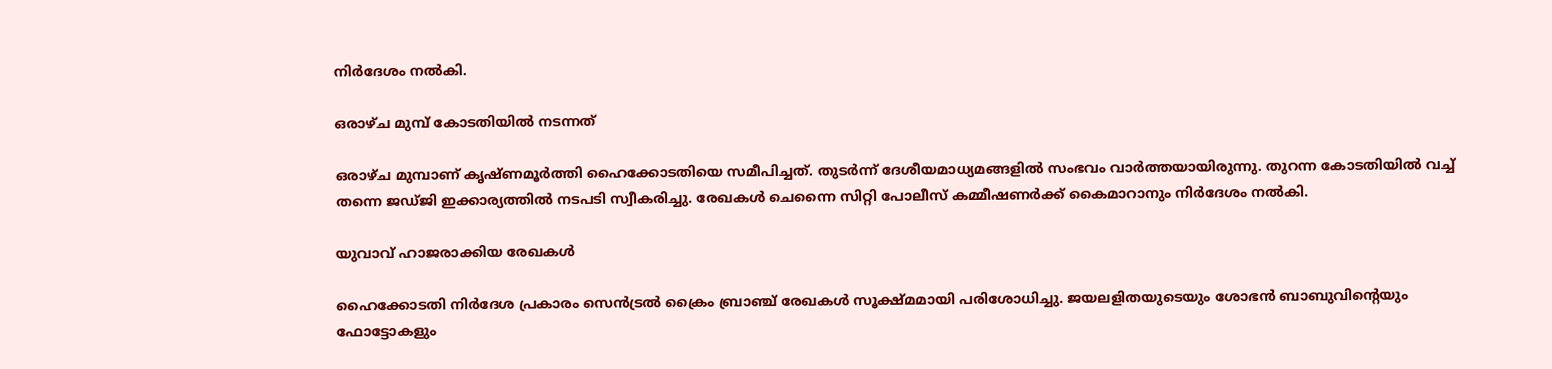നിര്‍ദേശം നല്‍കി.

ഒരാഴ്ച മുമ്പ് കോടതിയില്‍ നടന്നത്

ഒരാഴ്ച മുമ്പാണ് കൃഷ്ണമൂര്‍ത്തി ഹൈക്കോടതിയെ സമീപിച്ചത്. തുടര്‍ന്ന് ദേശീയമാധ്യമങ്ങളില്‍ സംഭവം വാര്‍ത്തയായിരുന്നു. തുറന്ന കോടതിയില്‍ വച്ച് തന്നെ ജഡ്ജി ഇക്കാര്യത്തില്‍ നടപടി സ്വീകരിച്ചു. രേഖകള്‍ ചെന്നൈ സിറ്റി പോലീസ് കമ്മീഷണര്‍ക്ക് കൈമാറാനും നിര്‍ദേശം നല്‍കി.

യുവാവ് ഹാജരാക്കിയ രേഖകള്‍

ഹൈക്കോടതി നിര്‍ദേശ പ്രകാരം സെന്‍ട്രല്‍ ക്രൈം ബ്രാഞ്ച് രേഖകള്‍ സൂക്ഷ്മമായി പരിശോധിച്ചു. ജയലളിതയുടെയും ശോഭന്‍ ബാബുവിന്റെയും ഫോട്ടോകളും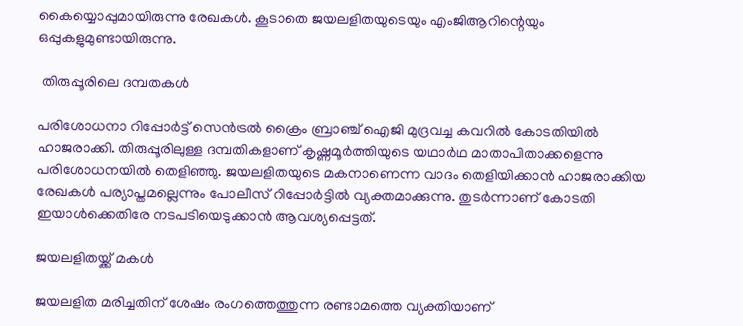കൈയ്യൊപ്പുമായിരുന്നു രേഖകള്‍. കൂടാതെ ജയലളിതയുടെയും എംജിആറിന്റെയും ഒപ്പുകളുമുണ്ടായിരുന്നു.

 തിരുപ്പൂരിലെ ദമ്പതകള്‍

പരിശോധനാ റിപ്പോര്‍ട്ട് സെന്‍ട്രല്‍ ക്രൈം ബ്രാഞ്ച് ഐജി മുദ്രവച്ച കവറില്‍ കോടതിയില്‍ ഹാജരാക്കി. തിരുപ്പൂരിലുള്ള ദമ്പതികളാണ് കൃഷ്ണമൂര്‍ത്തിയുടെ യഥാര്‍ഥ മാതാപിതാക്കളെന്നു പരിശോധനയില്‍ തെളിഞ്ഞു. ജയലളിതയുടെ മകനാണെന്ന വാദം തെളിയിക്കാന്‍ ഹാജരാക്കിയ രേഖകള്‍ പര്യാപ്തമല്ലെന്നും പോലീസ് റിപ്പോര്‍ട്ടില്‍ വ്യക്തമാക്കുന്നു. തുടര്‍ന്നാണ് കോടതി ഇയാള്‍ക്കെതിരേ നടപടിയെടുക്കാന്‍ ആവശ്യപ്പെട്ടത്.

ജയലളിതയ്ക്ക് മകള്‍

ജയലളിത മരിച്ചതിന് ശേഷം രംഗത്തെത്തുന്ന രണ്ടാമത്തെ വ്യക്തിയാണ്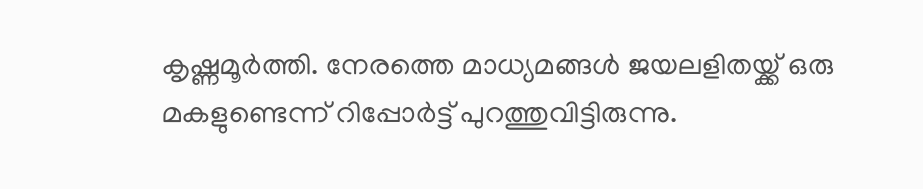കൃഷ്ണമൂര്‍ത്തി. നേരത്തെ മാധ്യമങ്ങള്‍ ജയലളിതയ്ക്ക് ഒരു മകളുണ്ടെന്ന് റിപ്പോര്‍ട്ട് പുറത്തുവിട്ടിരുന്നു.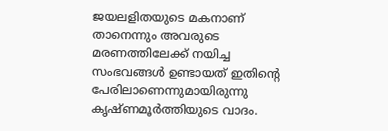ജയലളിതയുടെ മകനാണ് താനെന്നും അവരുടെ മരണത്തിലേക്ക് നയിച്ച സംഭവങ്ങള്‍ ഉണ്ടായത് ഇതിന്റെ പേരിലാണെന്നുമായിരുന്നു കൃഷ്ണമൂര്‍ത്തിയുടെ വാദം.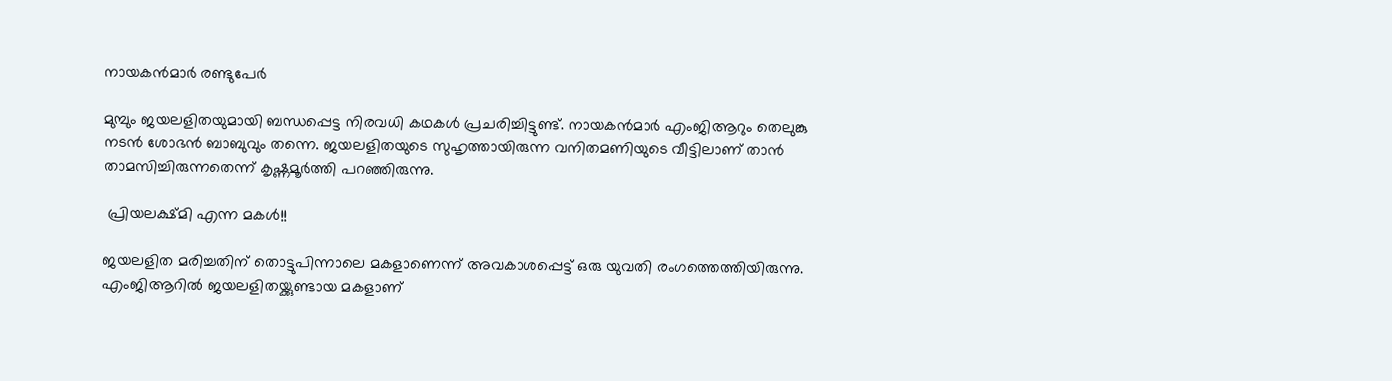നായകന്‍മാര്‍ രണ്ടുപേര്‍

മുമ്പും ജയലളിതയുമായി ബന്ധപ്പെട്ട നിരവധി കഥകള്‍ പ്രചരിച്ചിട്ടുണ്ട്. നായകന്‍മാര്‍ എംജിആറും തെലുങ്കു നടന്‍ ശോഭന്‍ ബാബുവും തന്നെ. ജയലളിതയുടെ സുഹൃത്തായിരുന്ന വനിതമണിയുടെ വീട്ടിലാണ് താന്‍ താമസിച്ചിരുന്നതെന്ന് കൃഷ്ണമൂര്‍ത്തി പറഞ്ഞിരുന്നു.

 പ്രിയലക്ഷ്മി എന്ന മകള്‍!!

ജയലളിത മരിച്ചതിന് തൊട്ടുപിന്നാലെ മകളാണെന്ന് അവകാശപ്പെട്ട് ഒരു യുവതി രംഗത്തെത്തിയിരുന്നു. എംജിആറില്‍ ജയലളിതയ്ക്കുണ്ടായ മകളാണ്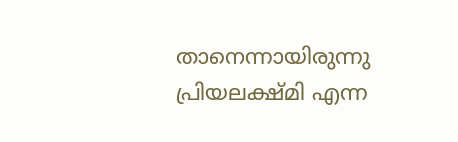താനെന്നായിരുന്നു പ്രിയലക്ഷ്മി എന്ന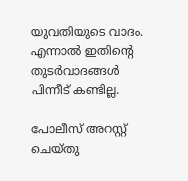യുവതിയുടെ വാദം. എന്നാല്‍ ഇതിന്റെ തുടര്‍വാദങ്ങള്‍ പിന്നീട് കണ്ടില്ല.

പോലീസ് അറസ്റ്റ് ചെയ്തു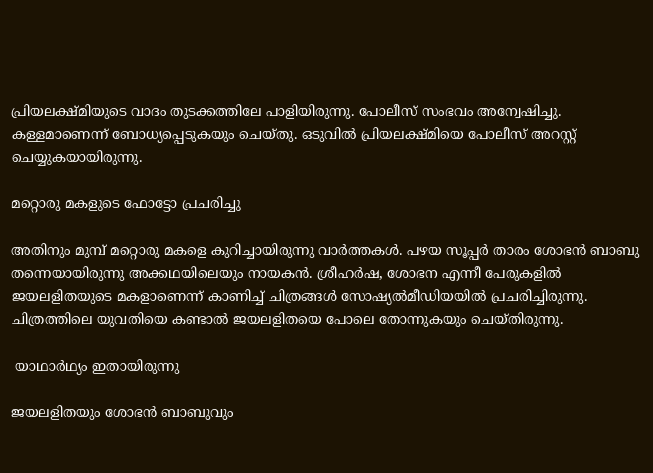പ്രിയലക്ഷ്മിയുടെ വാദം തുടക്കത്തിലേ പാളിയിരുന്നു. പോലീസ് സംഭവം അന്വേഷിച്ചു. കള്ളമാണെന്ന് ബോധ്യപ്പെടുകയും ചെയ്തു. ഒടുവില്‍ പ്രിയലക്ഷ്മിയെ പോലീസ് അറസ്റ്റ് ചെയ്യുകയായിരുന്നു.

മറ്റൊരു മകളുടെ ഫോട്ടോ പ്രചരിച്ചു

അതിനും മുമ്പ് മറ്റൊരു മകളെ കുറിച്ചായിരുന്നു വാര്‍ത്തകള്‍. പഴയ സൂപ്പര്‍ താരം ശോഭന്‍ ബാബു തന്നെയായിരുന്നു അക്കഥയിലെയും നായകന്‍. ശ്രീഹര്‍ഷ, ശോഭന എന്നീ പേരുകളില്‍ ജയലളിതയുടെ മകളാണെന്ന് കാണിച്ച് ചിത്രങ്ങള്‍ സോഷ്യല്‍മീഡിയയില്‍ പ്രചരിച്ചിരുന്നു. ചിത്രത്തിലെ യുവതിയെ കണ്ടാല്‍ ജയലളിതയെ പോലെ തോന്നുകയും ചെയ്തിരുന്നു.

 യാഥാര്‍ഥ്യം ഇതായിരുന്നു

ജയലളിതയും ശോഭന്‍ ബാബുവും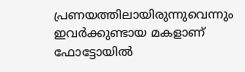പ്രണയത്തിലായിരുന്നുവെന്നും ഇവര്‍ക്കുണ്ടായ മകളാണ് ഫോട്ടോയില്‍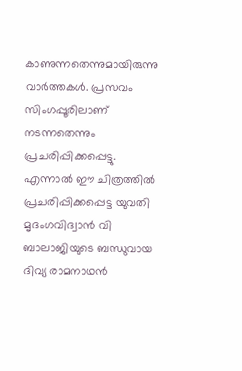കാണുന്നതെന്നുമായിരുന്നു വാര്‍ത്തകള്‍. പ്രസവം സിംഗപ്പൂരിലാണ് നടന്നതെന്നും പ്രചരിപ്പിക്കപ്പെട്ടു. എന്നാല്‍ ഈ ചിത്രത്തില്‍ പ്രചരിപ്പിക്കപ്പെട്ട യുവതി മൃദംഗവിദ്വാന്‍ വി ബാലാജിയുടെ ബന്ധുവായ ദിവ്യ രാമനാഥന്‍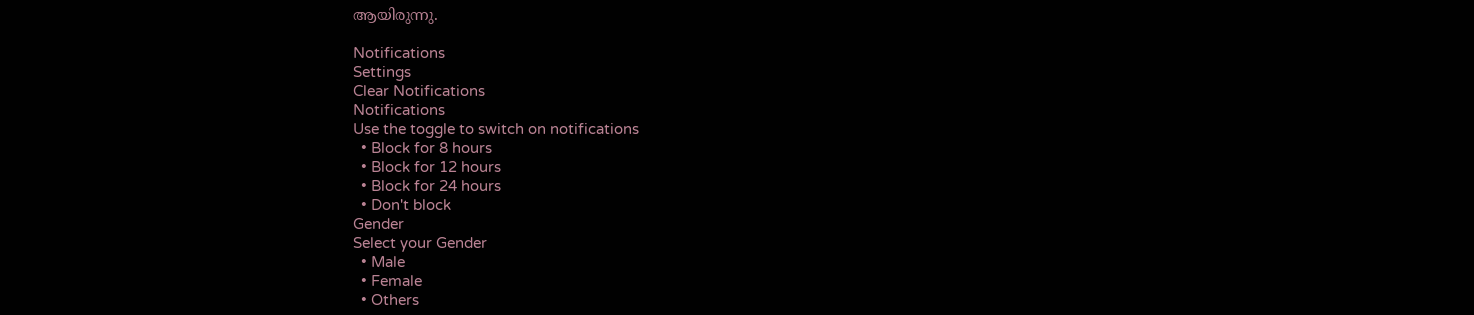ആയിരുന്നു.

Notifications
Settings
Clear Notifications
Notifications
Use the toggle to switch on notifications
  • Block for 8 hours
  • Block for 12 hours
  • Block for 24 hours
  • Don't block
Gender
Select your Gender
  • Male
  • Female
  • Others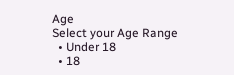Age
Select your Age Range
  • Under 18
  • 18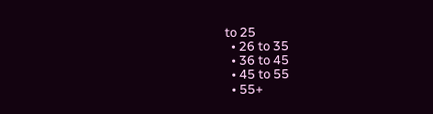to 25
  • 26 to 35
  • 36 to 45
  • 45 to 55
  • 55+